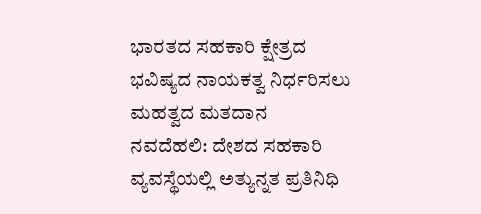ಭಾರತದ ಸಹಕಾರಿ ಕ್ಷೇತ್ರದ ಭವಿಷ್ಯದ ನಾಯಕತ್ವ ನಿರ್ಧರಿಸಲು ಮಹತ್ವದ ಮತದಾನ
ನವದೆಹಲಿ: ದೇಶದ ಸಹಕಾರಿ ವ್ಯವಸ್ಥೆಯಲ್ಲಿ ಅತ್ಯುನ್ನತ ಪ್ರತಿನಿಧಿ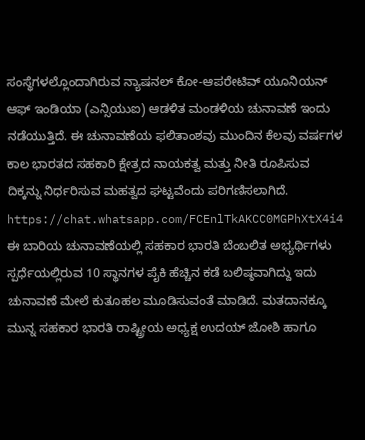ಸಂಸ್ಥೆಗಳಲ್ಲೊಂದಾಗಿರುವ ನ್ಯಾಷನಲ್ ಕೋ-ಆಪರೇಟಿವ್ ಯೂನಿಯನ್ ಆಫ್ ಇಂಡಿಯಾ (ಎನ್ಸಿಯುಐ) ಆಡಳಿತ ಮಂಡಳಿಯ ಚುನಾವಣೆ ಇಂದು ನಡೆಯುತ್ತಿದೆ. ಈ ಚುನಾವಣೆಯ ಫಲಿತಾಂಶವು ಮುಂದಿನ ಕೆಲವು ವರ್ಷಗಳ ಕಾಲ ಭಾರತದ ಸಹಕಾರಿ ಕ್ಷೇತ್ರದ ನಾಯಕತ್ವ ಮತ್ತು ನೀತಿ ರೂಪಿಸುವ ದಿಕ್ಕನ್ನು ನಿರ್ಧರಿಸುವ ಮಹತ್ವದ ಘಟ್ಟವೆಂದು ಪರಿಗಣಿಸಲಾಗಿದೆ.
https://chat.whatsapp.com/FCEnlTkAKCC0MGPhXtX4i4
ಈ ಬಾರಿಯ ಚುನಾವಣೆಯಲ್ಲಿ ಸಹಕಾರ ಭಾರತಿ ಬೆಂಬಲಿತ ಅಭ್ಯರ್ಥಿಗಳು ಸ್ಪರ್ಧೆಯಲ್ಲಿರುವ 10 ಸ್ಥಾನಗಳ ಪೈಕಿ ಹೆಚ್ಚಿನ ಕಡೆ ಬಲಿಷ್ಠವಾಗಿದ್ದು ಇದು ಚುನಾವಣೆ ಮೇಲೆ ಕುತೂಹಲ ಮೂಡಿಸುವಂತೆ ಮಾಡಿದೆ. ಮತದಾನಕ್ಕೂ ಮುನ್ನ ಸಹಕಾರ ಭಾರತಿ ರಾಷ್ಟ್ರೀಯ ಅಧ್ಯಕ್ಷ ಉದಯ್ ಜೋಶಿ ಹಾಗೂ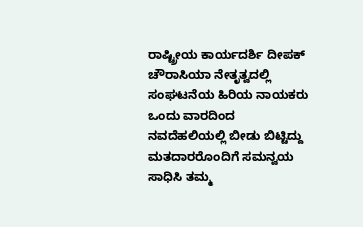ರಾಷ್ಟ್ರೀಯ ಕಾರ್ಯದರ್ಶಿ ದೀಪಕ್ ಚೌರಾಸಿಯಾ ನೇತೃತ್ವದಲ್ಲಿ ಸಂಘಟನೆಯ ಹಿರಿಯ ನಾಯಕರು ಒಂದು ವಾರದಿಂದ ನವದೆಹಲಿಯಲ್ಲಿ ಬೀಡು ಬಿಟ್ಟಿದ್ದು ಮತದಾರರೊಂದಿಗೆ ಸಮನ್ವಯ ಸಾಧಿಸಿ ತಮ್ಮ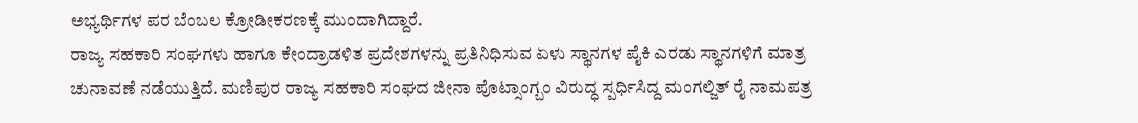ಅಭ್ಯರ್ಥಿಗಳ ಪರ ಬೆಂಬಲ ಕ್ರೋಡೀಕರಣಕ್ಕೆ ಮುಂದಾಗಿದ್ದಾರೆ.
ರಾಜ್ಯ ಸಹಕಾರಿ ಸಂಘಗಳು ಹಾಗೂ ಕೇಂದ್ರಾಡಳಿತ ಪ್ರದೇಶಗಳನ್ನು ಪ್ರತಿನಿಧಿಸುವ ಏಳು ಸ್ಥಾನಗಳ ಪೈಕಿ ಎರಡು ಸ್ಥಾನಗಳಿಗೆ ಮಾತ್ರ ಚುನಾವಣೆ ನಡೆಯುತ್ತಿದೆ. ಮಣಿಪುರ ರಾಜ್ಯ ಸಹಕಾರಿ ಸಂಘದ ಜೀನಾ ಪೊಟ್ಸಾಂಗ್ಬಂ ವಿರುದ್ಧ ಸ್ಪರ್ಧಿಸಿದ್ದ ಮಂಗಲ್ಜಿತ್ ರೈ ನಾಮಪತ್ರ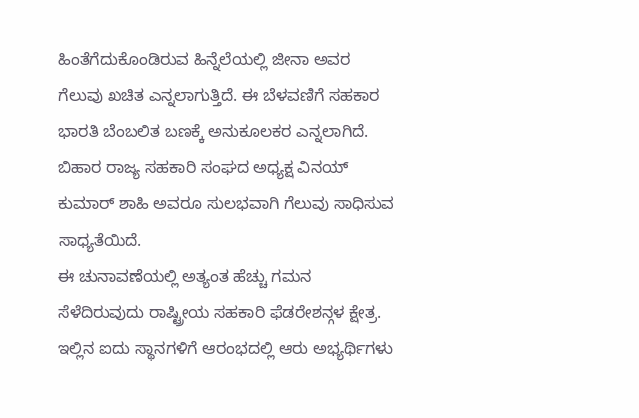ಹಿಂತೆಗೆದುಕೊಂಡಿರುವ ಹಿನ್ನೆಲೆಯಲ್ಲಿ ಜೀನಾ ಅವರ ಗೆಲುವು ಖಚಿತ ಎನ್ನಲಾಗುತ್ತಿದೆ. ಈ ಬೆಳವಣಿಗೆ ಸಹಕಾರ ಭಾರತಿ ಬೆಂಬಲಿತ ಬಣಕ್ಕೆ ಅನುಕೂಲಕರ ಎನ್ನಲಾಗಿದೆ. ಬಿಹಾರ ರಾಜ್ಯ ಸಹಕಾರಿ ಸಂಘದ ಅಧ್ಯಕ್ಷ ವಿನಯ್ ಕುಮಾರ್ ಶಾಹಿ ಅವರೂ ಸುಲಭವಾಗಿ ಗೆಲುವು ಸಾಧಿಸುವ ಸಾಧ್ಯತೆಯಿದೆ.
ಈ ಚುನಾವಣೆಯಲ್ಲಿ ಅತ್ಯಂತ ಹೆಚ್ಚು ಗಮನ ಸೆಳೆದಿರುವುದು ರಾಷ್ಟ್ರೀಯ ಸಹಕಾರಿ ಫೆಡರೇಶನ್ಗಳ ಕ್ಷೇತ್ರ. ಇಲ್ಲಿನ ಐದು ಸ್ಥಾನಗಳಿಗೆ ಆರಂಭದಲ್ಲಿ ಆರು ಅಭ್ಯರ್ಥಿಗಳು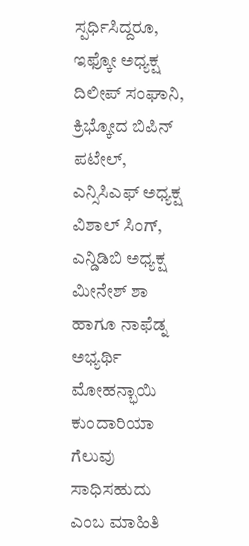ಸ್ಪರ್ಧಿಸಿದ್ದರೂ, ಇಫ್ಕೋ ಅಧ್ಯಕ್ಷ ದಿಲೀಪ್ ಸಂಘಾನಿ, ಕ್ರಿಭ್ಕೋದ ಬಿಪಿನ್ ಪಟೇಲ್, ಎನ್ಸಿಸಿಎಫ್ ಅಧ್ಯಕ್ಷ ವಿಶಾಲ್ ಸಿಂಗ್, ಎನ್ಡಿಡಿಬಿ ಅಧ್ಯಕ್ಷ ಮೀನೇಶ್ ಶಾ ಹಾಗೂ ನಾಫೆಡ್ನ ಅಭ್ಯರ್ಥಿ ಮೋಹನ್ಭಾಯಿ ಕುಂದಾರಿಯಾ ಗೆಲುವು ಸಾಧಿಸಹುದು ಎಂಬ ಮಾಹಿತಿ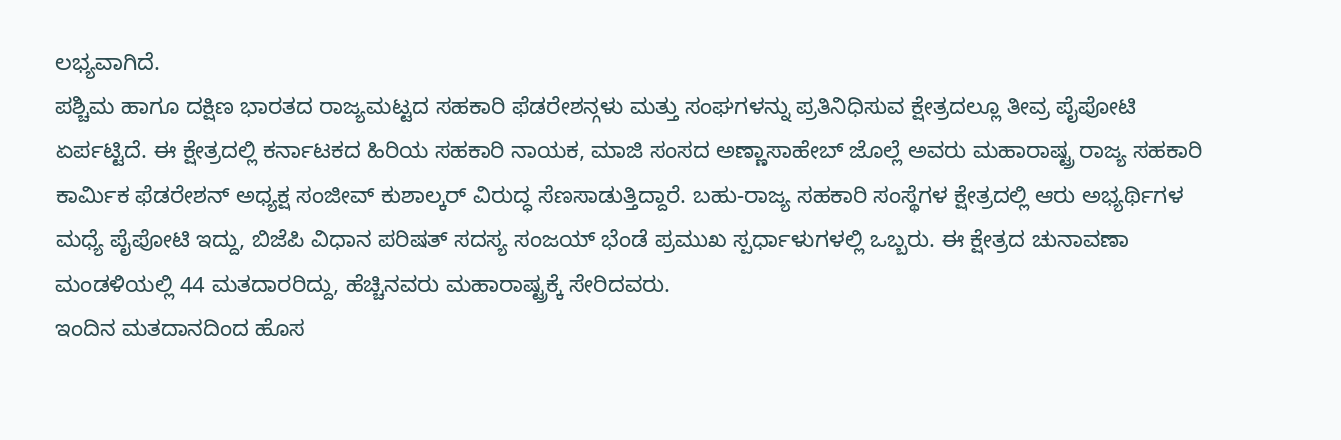ಲಭ್ಯವಾಗಿದೆ.
ಪಶ್ಚಿಮ ಹಾಗೂ ದಕ್ಷಿಣ ಭಾರತದ ರಾಜ್ಯಮಟ್ಟದ ಸಹಕಾರಿ ಫೆಡರೇಶನ್ಗಳು ಮತ್ತು ಸಂಘಗಳನ್ನು ಪ್ರತಿನಿಧಿಸುವ ಕ್ಷೇತ್ರದಲ್ಲೂ ತೀವ್ರ ಪೈಪೋಟಿ ಏರ್ಪಟ್ಟಿದೆ. ಈ ಕ್ಷೇತ್ರದಲ್ಲಿ ಕರ್ನಾಟಕದ ಹಿರಿಯ ಸಹಕಾರಿ ನಾಯಕ, ಮಾಜಿ ಸಂಸದ ಅಣ್ಣಾಸಾಹೇಬ್ ಜೊಲ್ಲೆ ಅವರು ಮಹಾರಾಷ್ಟ್ರ ರಾಜ್ಯ ಸಹಕಾರಿ ಕಾರ್ಮಿಕ ಫೆಡರೇಶನ್ ಅಧ್ಯಕ್ಷ ಸಂಜೀವ್ ಕುಶಾಲ್ಕರ್ ವಿರುದ್ಧ ಸೆಣಸಾಡುತ್ತಿದ್ದಾರೆ. ಬಹು-ರಾಜ್ಯ ಸಹಕಾರಿ ಸಂಸ್ಥೆಗಳ ಕ್ಷೇತ್ರದಲ್ಲಿ ಆರು ಅಭ್ಯರ್ಥಿಗಳ ಮಧ್ಯೆ ಪೈಪೋಟಿ ಇದ್ದು, ಬಿಜೆಪಿ ವಿಧಾನ ಪರಿಷತ್ ಸದಸ್ಯ ಸಂಜಯ್ ಭೆಂಡೆ ಪ್ರಮುಖ ಸ್ಪರ್ಧಾಳುಗಳಲ್ಲಿ ಒಬ್ಬರು. ಈ ಕ್ಷೇತ್ರದ ಚುನಾವಣಾ ಮಂಡಳಿಯಲ್ಲಿ 44 ಮತದಾರರಿದ್ದು, ಹೆಚ್ಚಿನವರು ಮಹಾರಾಷ್ಟ್ರಕ್ಕೆ ಸೇರಿದವರು.
ಇಂದಿನ ಮತದಾನದಿಂದ ಹೊಸ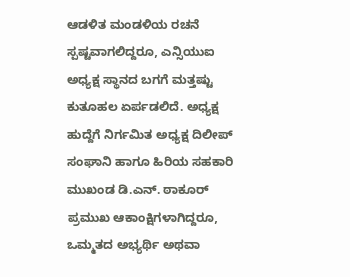ಆಡಳಿತ ಮಂಡಳಿಯ ರಚನೆ ಸ್ಪಷ್ಟವಾಗಲಿದ್ದರೂ, ಎನ್ಸಿಯುಐ ಅಧ್ಯಕ್ಷ ಸ್ಥಾನದ ಬಗಗೆ ಮತ್ತಷ್ಟು ಕುತೂಹಲ ಏರ್ಪಡಲಿದೆ. ಅಧ್ಯಕ್ಷ ಹುದ್ದೆಗೆ ನಿರ್ಗಮಿತ ಅಧ್ಯಕ್ಷ ದಿಲೀಪ್ ಸಂಘಾನಿ ಹಾಗೂ ಹಿರಿಯ ಸಹಕಾರಿ ಮುಖಂಡ ಡಿ.ಎನ್. ಠಾಕೂರ್ ಪ್ರಮುಖ ಆಕಾಂಕ್ಷಿಗಳಾಗಿದ್ದರೂ, ಒಮ್ಮತದ ಅಭ್ಯರ್ಥಿ ಅಥವಾ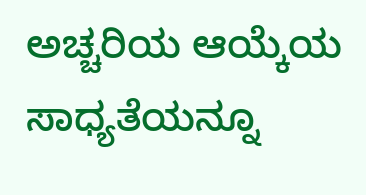ಅಚ್ಚರಿಯ ಆಯ್ಕೆಯ ಸಾಧ್ಯತೆಯನ್ನೂ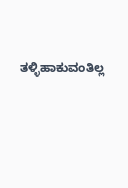ತಳ್ಳಿಹಾಕುವಂತಿಲ್ಲ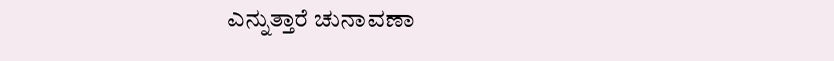ಎನ್ನುತ್ತಾರೆ ಚುನಾವಣಾ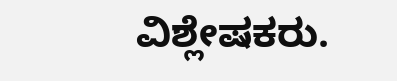ವಿಶ್ಲೇಷಕರು.